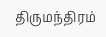திருமந்திரம்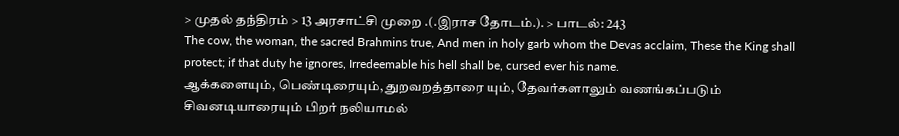> முதல் தந்திரம் > 13 அரசாட்சி முறை .(.இராச தோடம்.). > பாடல்: 243
The cow, the woman, the sacred Brahmins true, And men in holy garb whom the Devas acclaim, These the King shall protect; if that duty he ignores, Irredeemable his hell shall be, cursed ever his name.
ஆக்களையும், பெண்டிரையும், துறவறத்தாரை யும், தேவர்களாலும் வணங்கப்படும் சிவனடியாரையும் பிறர் நலியாமல்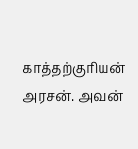காத்தற்குரியன் அரசன். அவன்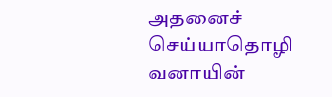அதனைச் செய்யாதொழி வனாயின்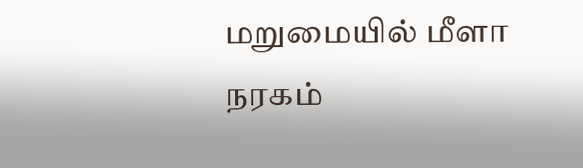மறுமையில் மீளா நரகம்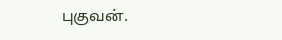புகுவன்.